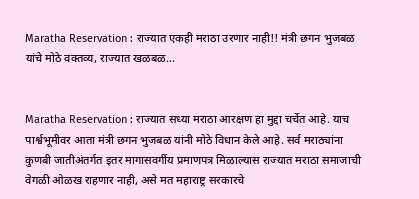Maratha Reservation : राज्यात एकही मराठा उरणार नाही!! मंत्री छगन भुजबळ यांचे मोठे वक्तव्य, राज्यात खळबळ…


Maratha Reservation : राज्यात सध्या मराठा आरक्षण हा मुद्दा चर्चेत आहे. याच पार्श्वभूमीवर आता मंत्री छगन भुजबळ यांनी मोठे विधान केले आहे. सर्व मराठ्यांना कुणबी जातीअंतर्गत इतर मागासवर्गीय प्रमाणपत्र मिळाल्यास राज्यात मराठा समाजाची वेगळी ओळख राहणार नाही, असे मत महाराष्ट्र सरकारचे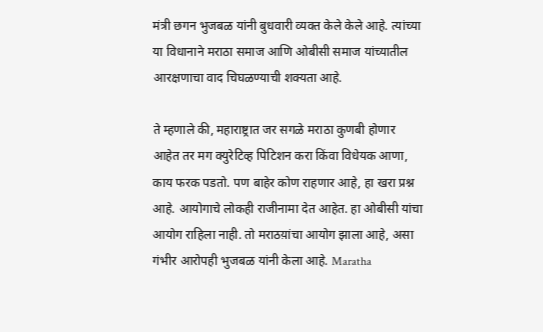मंत्री छगन भुजबळ यांनी बुधवारी व्यक्त केले केले आहे. त्यांच्या या विधानाने मराठा समाज आणि ओबीसी समाज यांच्यातील आरक्षणाचा वाद चिघळण्याची शक्यता आहे.

ते म्हणाले की, महाराष्ट्रात जर सगळे मराठा कुणबी होणार आहेत तर मग क्युरेटिव्ह पिटिशन करा किंवा विधेयक आणा, काय फरक पडतो. पण बाहेर कोण राहणार आहे, हा खरा प्रश्न आहे. आयोगाचे लोकही राजीनामा देत आहेत. हा ओबीसी यांचा आयोग राहिला नाही. तो मराठय़ांचा आयोग झाला आहे, असा गंभीर आरोपही भुजबळ यांनी केला आहे. Maratha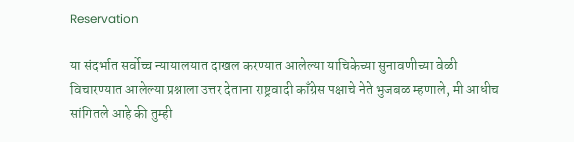Reservation

या संदर्भात सर्वोच्च न्यायालयात दाखल करण्यात आलेल्या याचिकेच्या सुनावणीच्या वेळी विचारण्यात आलेल्या प्रश्नाला उत्तर देताना राष्ट्रवादी काँग्रेस पक्षाचे नेते भुजबळ म्हणाले, मी आधीच सांगितले आहे की तुम्ही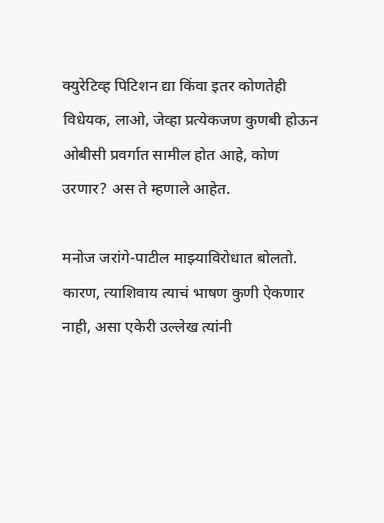क्युरेटिव्ह पिटिशन द्या किंवा इतर कोणतेही विधेयक, लाओ, जेव्हा प्रत्येकजण कुणबी होऊन ओबीसी प्रवर्गात सामील होत आहे, कोण उरणार? अस ते म्हणाले आहेत.

मनोज जरांगे-पाटील माझ्याविरोधात बोलतो. कारण, त्याशिवाय त्याचं भाषण कुणी ऐकणार नाही, असा एकेरी उल्लेख त्यांनी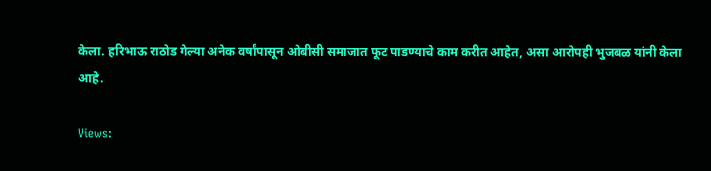केला. हरिभाऊ राठोड गेल्या अनेक वर्षांपासून ओबीसी समाजात फूट पाडण्याचे काम करीत आहेत, असा आरोपही भुजबळ यांनी केला आहे.

Views: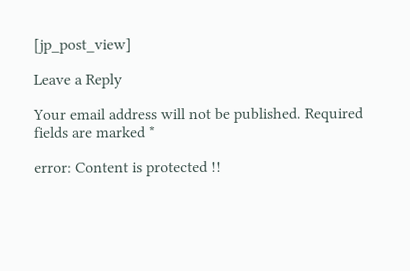[jp_post_view]

Leave a Reply

Your email address will not be published. Required fields are marked *

error: Content is protected !!